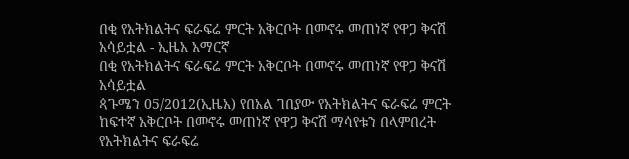በቂ የአትክልትና ፍራፍሬ ምርት አቅርቦት በመኖሩ መጠነኛ የዋጋ ቅናሽ አሳይቷል - ኢዜአ አማርኛ
በቂ የአትክልትና ፍራፍሬ ምርት አቅርቦት በመኖሩ መጠነኛ የዋጋ ቅናሽ አሳይቷል
ጳጉሜን 05/2012(ኢዜአ) የበአል ገበያው የአትክልትና ፍራፍሬ ምርት ከፍተኛ አቅርቦት በመኖሩ መጠነኛ የዋጋ ቅናሽ ማሳየቱን በላምበረት የአትክልትና ፍራፍሬ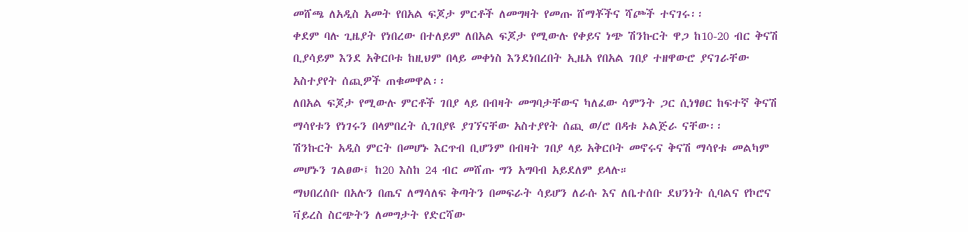መሸጫ ለአዲስ አመት የበአል ፍጆታ ምርቶች ለመግዛት የመጡ ሸማቾችና ሻጮች ተናገሩ፡፡
ቀደም ባሉ ጊዜያት የነበረው በተለይም ለበአል ፍጆታ የሚውሉ የቀይና ነጭ ሽንኩርት ዋጋ ከ10-20 ብር ቅናሽ ቢያሳይም እንደ አቅርቦቱ ከዚህም በላይ መቀነስ እንደነበረበት ኢዜአ የበአል ገበያ ተዘዋውሮ ያናገራቸው አስተያየት ሰጪዎች ጠቁመዋል፡፡
ለበአል ፍጆታ የሚውሉ ምርቶች ገበያ ላይ በብዛት መግባታቸውና ካለፈው ሳምንት ጋር ሲነፃፀር ከፍተኛ ቅናሽ ማሳየቱን የነገሩን በላምበረት ሲገበያዩ ያገኘናቸው አስተያየት ሰጪ ወ/ሮ በዳቱ ኦልጅራ ናቸው፡፡
ሽንኩርት አዲስ ምርት በመሆኑ እርጥብ ቢሆንም በብዛት ገበያ ላይ አቅርቦት መኖሩና ቅናሽ ማሳየቱ መልካም መሆኑን ገልፀው፤ ከ20 እስከ 24 ብር መሸጡ ግን አግባብ አይደለም ይላሉ።
ማህበረሰቡ በአሉን በጤና ለማሳለፍ ቅጣትን በመፍራት ሳይሆን ለራሱ እና ለቤተሰቡ ደህንነት ሲባልና የኮሮና ቫይረስ ስርጭትን ለመግታት የድርሻው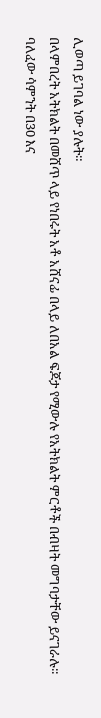ሊወጣ ይገባል ነው ያሉት።
በላምበረት አትክልት በመሸጥ ላይ የነበሩት አቶ አሸናፊ በላይ ለበአል ፍጆታ የሚውሉ የአትክልት ምርቶች በብዛት መግባታቸው ይናገራሉ፡፡
ባለፈው ሳምንት በ30 እና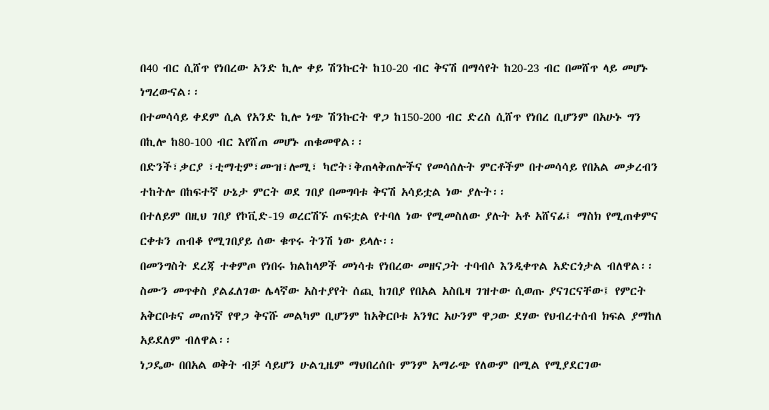በ40 ብር ሲሸጥ የነበረው አንድ ኪሎ ቀይ ሽንኩርት ከ10-20 ብር ቅናሽ በማሳየት ከ20-23 ብር በመሸጥ ላይ መሆኑ ነግረውናል፡፡
በተመሳሳይ ቀደም ሲል የአንድ ኪሎ ነጭ ሽንኩርት ዋጋ ከ150-200 ብር ድረስ ሲሸጥ የነበረ ቢሆንም በአሁኑ ግን በኪሎ ከ80-100 ብር እየሸጠ መሆኑ ጠቁመዋል፡፡
በድንች፣ቃርያ ፣ቲማቲም፣ሙዝ፣ሎሚ፣ ካሮት፣ቅጠላቅጠሎችና የመሳሰሉት ምርቶችም በተመሳሳይ የበአል መቃረብን ተከትሎ በከፍተኛ ሁኔታ ምርት ወደ ገበያ በመግባቱ ቅናሽ አሳይቷል ነው ያሉት፡፡
በተለይም በዚህ ገበያ የኮቪድ-19 ወረርሽኙ ጠፍቷል የተባለ ነው የሚመስለው ያሉት አቶ አሸናፊ፤ ማስክ የሚጠቀምና ርቀቱን ጠብቆ የሚገበያይ ሰው ቁጥሩ ትንሽ ነው ይላሉ፡፡
በመንግስት ደረጃ ተቀምጦ የነበሩ ክልከላዎች መነሳቱ የነበረው መዘናጋት ተባብሶ እንዲቀጥል አድርጎታል ብለዋል፡፡
ስሙን መጥቀስ ያልፈለገው ሌላኛው አስተያየት ሰጪ ከገበያ የበአል አስቤዛ ገዝተው ሲወጡ ያናገርናቸው፤ የምርት አቅርቦቱና መጠነኛ የዋጋ ቅናሹ መልካም ቢሆንም ከአቅርቦቱ አንፃር አሁንም ዋጋው ደሃው የህብረተሰብ ክፍል ያማከለ አይደለም ብለዋል፡፡
ነጋዴው በበአል ወቅት ብቻ ሳይሆን ሁልጊዜም ማህበረሰቡ ምንም አማራጭ የለውም በሚል የሚያደርገው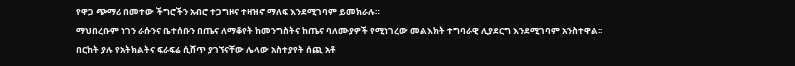የዋጋ ጭማሪ በመተው ችግሮችን አብሮ ተጋግዞና ተዛዝኖ ማለፍ እንደሚገባም ይመክራሉ።
ማህበረቡም ነገን ራሱንና ቤተሰቡን በጤና ለማቆየት ከመንግስትና ከጤና ባለሙያዎች የሚነገረው መልእክት ተግባራዊ ሊያደርግ እንደሚገባም አንስተዋል፡፡
በርከት ያሉ የአትክልትና ፍራፍሬ ሲሸጥ ያገኘናቸው ሌላው አስተያየት ሰጪ አቶ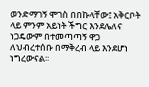ወንድማገኝ ሞገስ በበኩላቸው፤ አቅርቦት ላይ ምንም አይነት ችግር እንደሌለና ነጋዴውም በተመጣጣኝ ዋጋ ለህብረተሰቡ በማቅረብ ላይ እንደሆነ ነግረውናል፡፡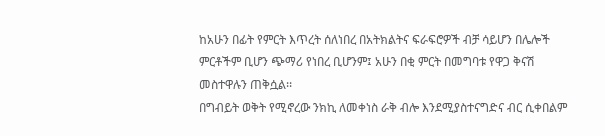ከአሁን በፊት የምርት እጥረት ሰለነበረ በአትክልትና ፍራፍሮዎች ብቻ ሳይሆን በሌሎች ምርቶችም ቢሆን ጭማሪ የነበረ ቢሆንም፤ አሁን በቂ ምርት በመግባቱ የዋጋ ቅናሽ መስተዋሉን ጠቅሷል፡፡
በግብይት ወቅት የሚኖረው ንክኪ ለመቀነስ ራቅ ብሎ እንደሚያስተናግድና ብር ሲቀበልም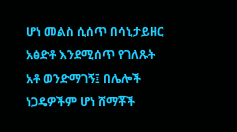ሆነ መልስ ሲሰጥ በሳኒታይዘር አፅድቶ እንደሚሰጥ የገለጹት አቶ ወንድማገኝ፤ በሌሎች ነጋዴዎችም ሆነ ሸማቾች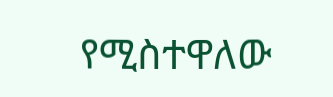የሚስተዋለው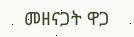መዘናጋት ዋጋ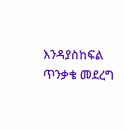እንዳያስከፍል ጥንቃቄ መደረግ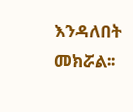እንዳለበት መክሯል፡፡